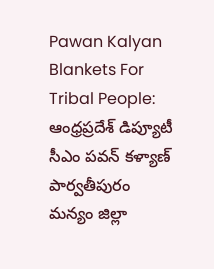Pawan Kalyan Blankets For Tribal People: ఆంధ్రప్రదేశ్ డిప్యూటీ సీఎం పవన్ కళ్యాణ్ పార్వతీపురం మన్యం జిల్లా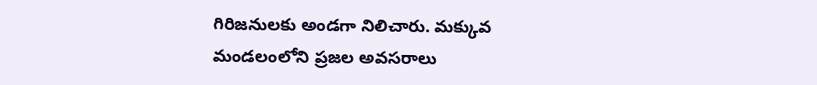గిరిజనులకు అండగా నిలిచారు. మక్కువ మండలంలోని ప్రజల అవసరాలు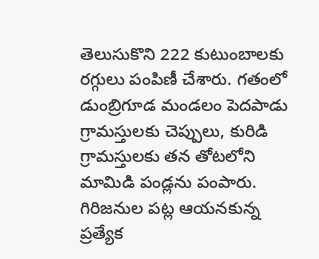తెలుసుకొని 222 కుటుంబాలకు రగ్గులు పంపిణీ చేశారు. గతంలో డుంబ్రిగూడ మండలం పెదపాడు గ్రామస్తులకు చెప్పులు, కురిడి గ్రామస్తులకు తన తోటలోని మామిడి పండ్లను పంపారు. గిరిజనుల పట్ల ఆయనకున్న ప్రత్యేక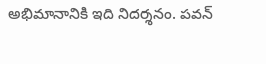అభిమానానికి ఇది నిదర్శనం. పవన్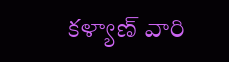కళ్యాణ్ వారి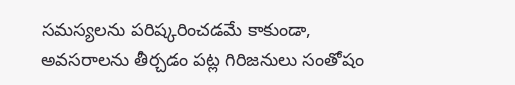సమస్యలను పరిష్కరించడమే కాకుండా, అవసరాలను తీర్చడం పట్ల గిరిజనులు సంతోషం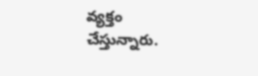వ్యక్తం చేస్తున్నారు.